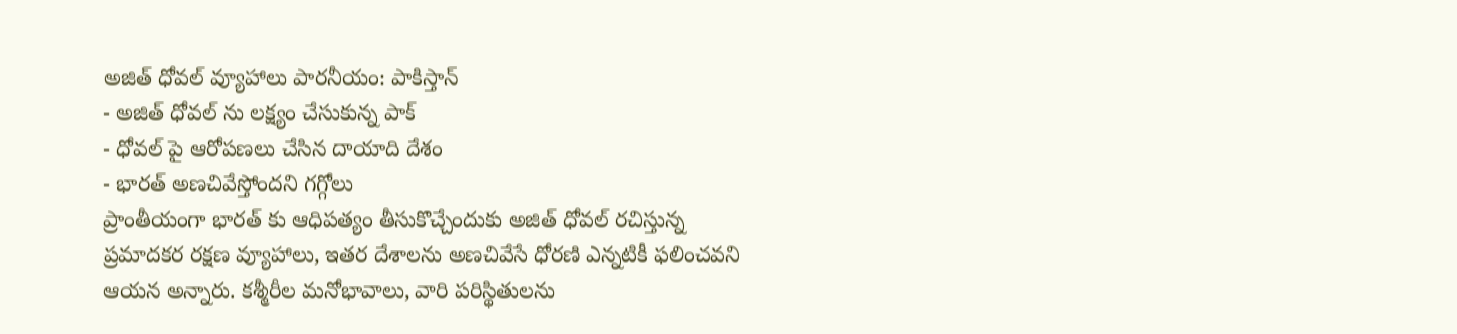అజిత్ ధోవల్ వ్యూహాలు పారనీయం: పాకిస్తాన్
- అజిత్ ధోవల్ ను లక్ష్యం చేసుకున్న పాక్
- ధోవల్ పై ఆరోపణలు చేసిన దాయాది దేశం
- భారత్ అణచివేస్తోందని గగ్గోలు
ప్రాంతీయంగా భారత్ కు ఆధిపత్యం తీసుకొచ్చేందుకు అజిత్ ధోవల్ రచిస్తున్న ప్రమాదకర రక్షణ వ్యూహాలు, ఇతర దేశాలను అణచివేసే ధోరణి ఎన్నటికీ ఫలించవని ఆయన అన్నారు. కశ్మీరీల మనోభావాలు, వారి పరిస్థితులను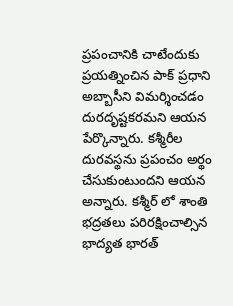ప్రపంచానికి చాటేందుకు ప్రయత్నించిన పాక్ ప్రధాని అబ్బాసీని విమర్శించడం దురదృష్టకరమని ఆయన పేర్కొన్నారు. కశ్మీరీల దురవస్థను ప్రపంచం అర్థం చేసుకుంటుందని ఆయన అన్నారు. కశ్మీర్ లో శాంతి భద్రతలు పరిరక్షించాల్సిన భాద్యత భారత్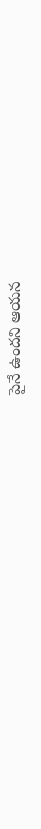పైనే ఉందని ఆయన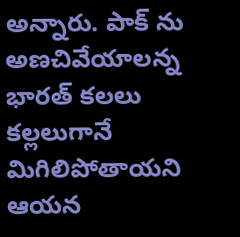అన్నారు. పాక్ ను అణచివేయాలన్న భారత్ కలలు కల్లలుగానే మిగిలిపోతాయని ఆయన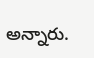అన్నారు.